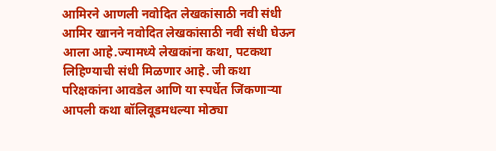आमिरने आणली नवोदित लेखकांसाठी नवी संधी
आमिर खानने नवोदित लेखकांसाठी नवी संधी घेऊन आला आहे.ज्यामध्ये लेखकांना कथा, पटकथा लिहिण्याची संधी मिळणार आहे. जी कथा परिक्षकांना आवडेल आणि या स्पर्धेत जिंकणाऱ्या आपली कथा बॉलिवूडमधल्या मोठ्या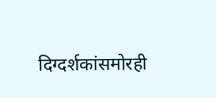दिग्दर्शकांसमोरही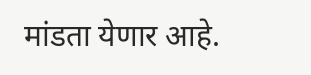मांडता येणार आहे.